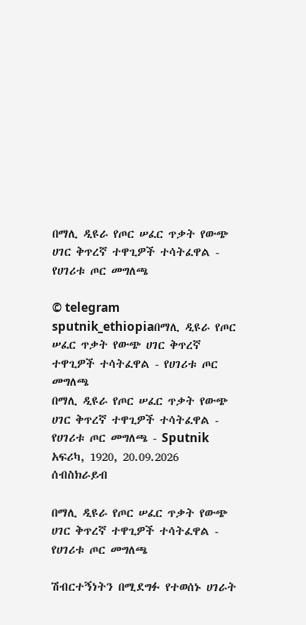በማሊ ዲዩራ የጦር ሠፈር ጥቃት የውጭ ሀገር ቅጥረኛ ተዋጊዎች ተሳትፈዋል - የሀገሪቱ ጦር መግለጫ

© telegram sputnik_ethiopiaበማሊ ዲዩራ የጦር ሠፈር ጥቃት የውጭ ሀገር ቅጥረኛ ተዋጊዎች ተሳትፈዋል - የሀገሪቱ ጦር መግለጫ
በማሊ ዲዩራ የጦር ሠፈር ጥቃት የውጭ ሀገር ቅጥረኛ ተዋጊዎች ተሳትፈዋል - የሀገሪቱ ጦር መግለጫ - Sputnik አፍሪካ, 1920, 20.09.2026
ሰብስክራይብ

በማሊ ዲዩራ የጦር ሠፈር ጥቃት የውጭ ሀገር ቅጥረኛ ተዋጊዎች ተሳትፈዋል - የሀገሪቱ ጦር መግለጫ

ሽብርተኝነትን በሚደግፉ የተወሰኑ ሀገራት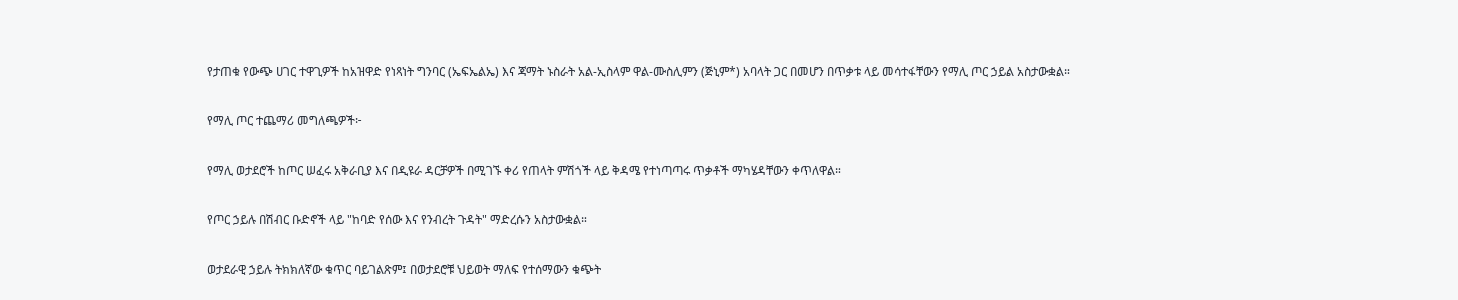የታጠቁ የውጭ ሀገር ተዋጊዎች ከአዝዋድ የነጻነት ግንባር (ኤፍኤልኤ) እና ጃማት ኑስራት አል-ኢስላም ዋል-ሙስሊምን (ጅኒም*) አባላት ጋር በመሆን በጥቃቱ ላይ መሳተፋቸውን የማሊ ጦር ኃይል አስታውቋል።

የማሊ ጦር ተጨማሪ መግለጫዎች፦

የማሊ ወታደሮች ከጦር ሠፈሩ አቅራቢያ እና በዲዩራ ዳርቻዎች በሚገኙ ቀሪ የጠላት ምሽጎች ላይ ቅዳሜ የተነጣጣሩ ጥቃቶች ማካሄዳቸውን ቀጥለዋል።

የጦር ኃይሉ በሽብር ቡድኖች ላይ "ከባድ የሰው እና የንብረት ጉዳት" ማድረሱን አስታውቋል።

ወታደራዊ ኃይሉ ትክክለኛው ቁጥር ባይገልጽም፤ በወታደሮቹ ህይወት ማለፍ የተሰማውን ቁጭት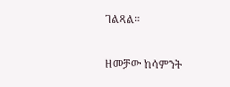ገልጻል።

ዘመቻው ከሳምንት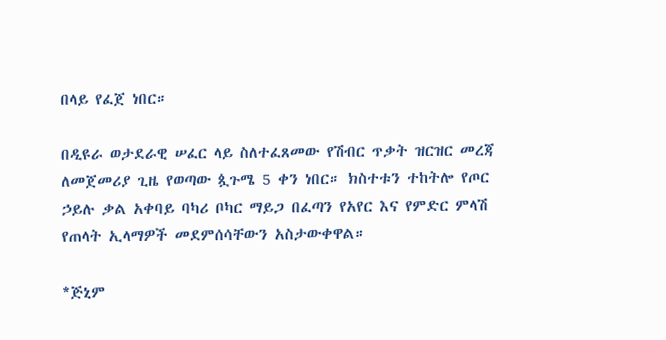በላይ የፈጀ ነበር።

በዲዩራ ወታደራዊ ሠፈር ላይ ስለተፈጸመው የሽብር ጥቃት ዝርዝር መረጃ ለመጀመሪያ ጊዜ የወጣው ጷጉሜ 5 ቀን ነበር። ክስተቱን ተከትሎ የጦር ኃይሉ ቃል አቀባይ ባካሪ ቦካር ማይጋ በፈጣን የአየር እና የምድር ምላሽ የጠላት ኢላማዎች መደምሰሳቸውን አስታውቀዋል።

*ጅኒም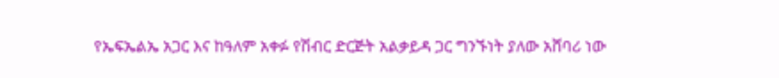የኤፍኤልኤ አጋር እና ከዓለም አቀፉ የሽብር ድርጅት አልቃይዳ ጋር ግንኙነት ያለው አሸባሪ ነው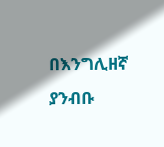በእንግሊዘኛ ያንብቡ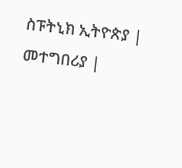ስፑትኒክ ኢትዮጵያ |  መተግበሪያ |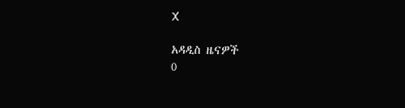X

አዳዲስ ዜናዎች
0